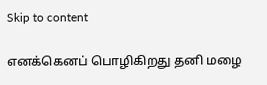Skip to content

எனக்கெனப் பொழிகிறது தனி மழை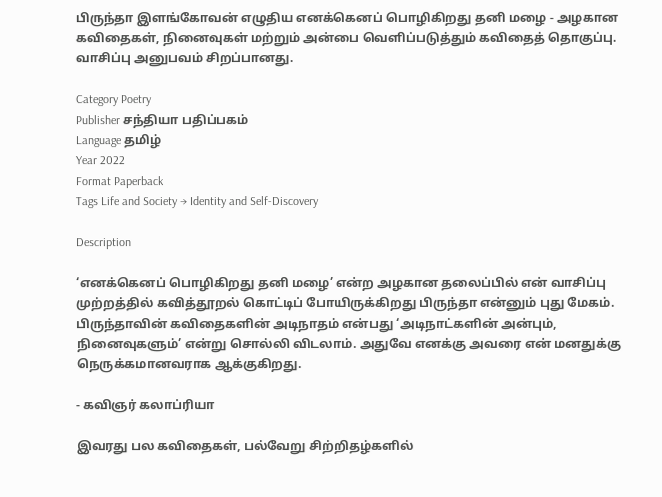பிருந்தா இளங்கோவன் எழுதிய எனக்கெனப் பொழிகிறது தனி மழை - அழகான கவிதைகள், நினைவுகள் மற்றும் அன்பை வெளிப்படுத்தும் கவிதைத் தொகுப்பு. வாசிப்பு அனுபவம் சிறப்பானது.

Category Poetry
Publisher சந்தியா பதிப்பகம்
Language தமிழ்
Year 2022
Format Paperback
Tags Life and Society → Identity and Self-Discovery

Description

‘எனக்கெனப் பொழிகிறது தனி மழை’ என்ற அழகான தலைப்பில் என் வாசிப்பு முற்றத்தில் கவித்தூறல் கொட்டிப் போயிருக்கிறது பிருந்தா என்னும் புது மேகம். பிருந்தாவின் கவிதைகளின் அடிநாதம் என்பது ‘அடிநாட்களின் அன்பும், நினைவுகளும்’ என்று சொல்லி விடலாம். அதுவே எனக்கு அவரை என் மனதுக்கு நெருக்கமானவராக ஆக்குகிறது.

- கவிஞர் கலாப்ரியா

இவரது பல கவிதைகள், பல்வேறு சிற்றிதழ்களில்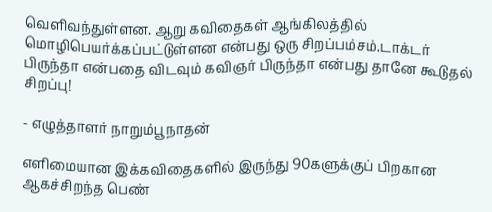வெளிவந்துள்ளன. ஆறு கவிதைகள் ஆங்கிலத்தில் மொழிபெயர்க்கப்பட்டுள்ளன என்பது ஒரு சிறப்பம்சம்.டாக்டர் பிருந்தா என்பதை விடவும் கவிஞர் பிருந்தா என்பது தானே கூடுதல் சிறப்பு!

- எழுத்தாளர் நாறும்பூநாதன்

எளிமையான இக்கவிதைகளில் இருந்து 90களுக்குப் பிறகான ஆகச்சிறந்த பெண்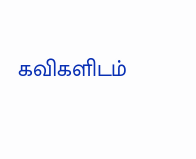கவிகளிடம்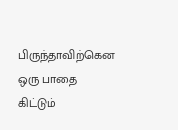பிருந்தாவிற்கென ஒரு பாதை கிட்டும்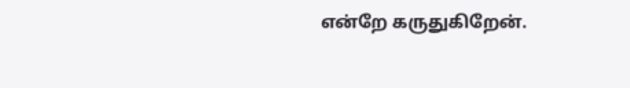என்றே கருதுகிறேன்.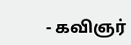- கவிஞர்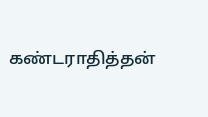கண்டராதித்தன்